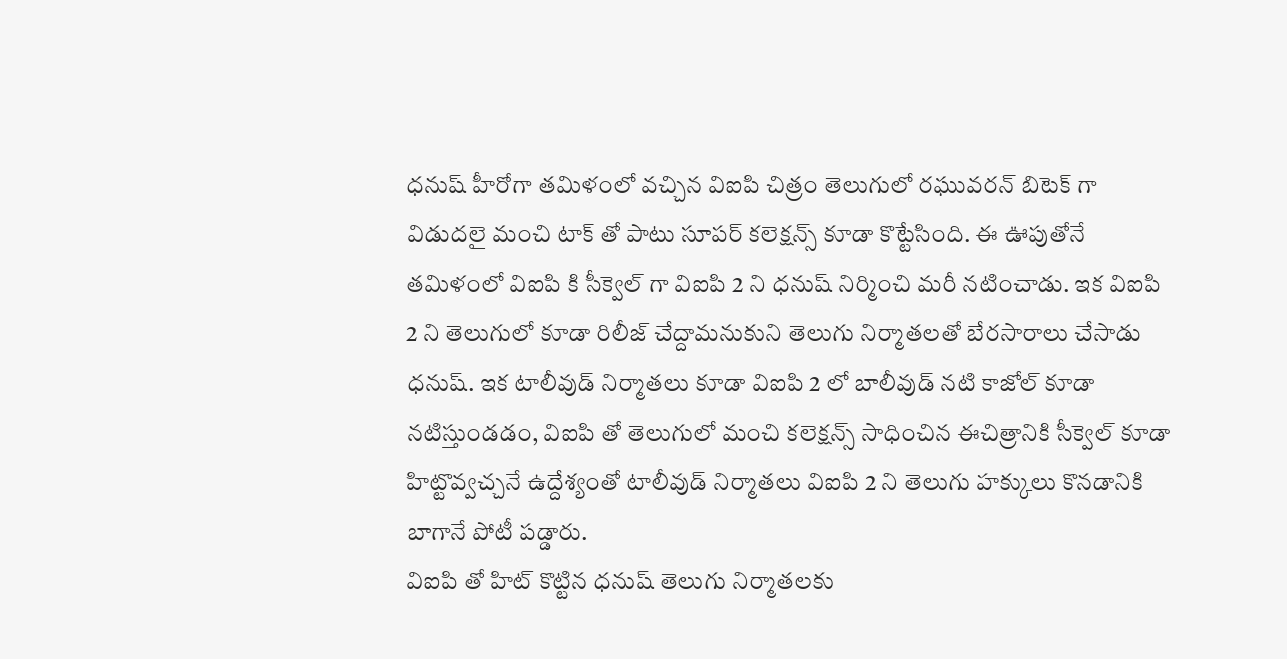ధనుష్ హీరోగా తమిళంలో వచ్చిన విఐపి చిత్రం తెలుగులో రఘువరన్ బిటెక్ గా విడుదలై మంచి టాక్ తో పాటు సూపర్ కలెక్షన్స్ కూడా కొట్టేసింది. ఈ ఊపుతోనే తమిళంలో విఐపి కి సీక్వెల్ గా విఐపి 2 ని ధనుష్ నిర్మించి మరీ నటించాడు. ఇక విఐపి 2 ని తెలుగులో కూడా రిలీజ్ చేద్దామనుకుని తెలుగు నిర్మాతలతో బేరసారాలు చేసాడు ధనుష్. ఇక టాలీవుడ్ నిర్మాతలు కూడా విఐపి 2 లో బాలీవుడ్ నటి కాజోల్ కూడా నటిస్తుండడం, విఐపి తో తెలుగులో మంచి కలెక్షన్స్ సాధించిన ఈచిత్రానికి సీక్వెల్ కూడా హిట్టొవ్వచ్చనే ఉద్దేశ్యంతో టాలీవుడ్ నిర్మాతలు విఐపి 2 ని తెలుగు హక్కులు కొనడానికి బాగానే పోటీ పడ్డారు.
విఐపి తో హిట్ కొట్టిన ధనుష్ తెలుగు నిర్మాతలకు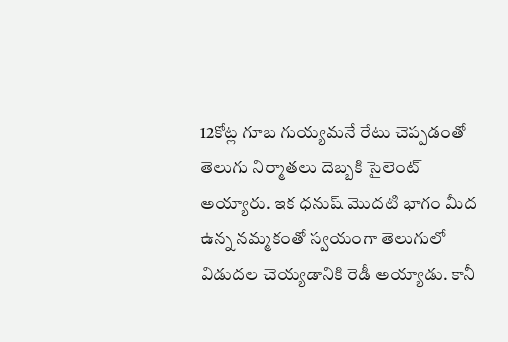12కోట్ల గూబ గుయ్యమనే రేటు చెప్పడంతో తెలుగు నిర్మాతలు దెబ్బకి సైలెంట్ అయ్యారు. ఇక ధనుష్ మొదటి భాగం మీద ఉన్న నమ్మకంతో స్వయంగా తెలుగులో విడుదల చెయ్యడానికి రెడీ అయ్యాడు. కానీ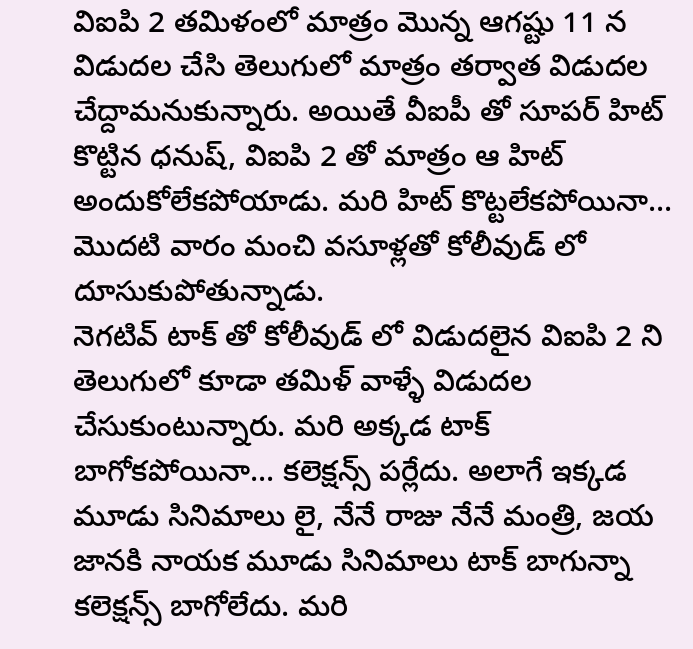విఐపి 2 తమిళంలో మాత్రం మొన్న ఆగష్టు 11 న విడుదల చేసి తెలుగులో మాత్రం తర్వాత విడుదల చేద్దామనుకున్నారు. అయితే వీఐపీ తో సూపర్ హిట్ కొట్టిన ధనుష్, విఐపి 2 తో మాత్రం ఆ హిట్ అందుకోలేకపోయాడు. మరి హిట్ కొట్టలేకపోయినా... మొదటి వారం మంచి వసూళ్లతో కోలీవుడ్ లో దూసుకుపోతున్నాడు.
నెగటివ్ టాక్ తో కోలీవుడ్ లో విడుదలైన విఐపి 2 ని తెలుగులో కూడా తమిళ్ వాళ్ళే విడుదల చేసుకుంటున్నారు. మరి అక్కడ టాక్ బాగోకపోయినా... కలెక్షన్స్ పర్లేదు. అలాగే ఇక్కడ మూడు సినిమాలు లై, నేనే రాజు నేనే మంత్రి, జయ జానకి నాయక మూడు సినిమాలు టాక్ బాగున్నా కలెక్షన్స్ బాగోలేదు. మరి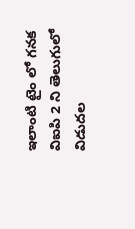ఇలాంటి టైం లో గనక విఐపి 2 ని తెలుగులో విడుదల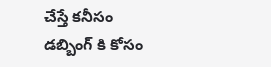చేస్తే కనీసం డబ్బింగ్ కి కోసం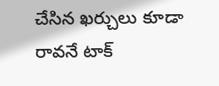చేసిన ఖర్చులు కూడా రావనే టాక్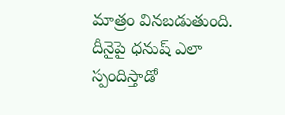మాత్రం వినబడుతుంది. దీనైపై ధనుష్ ఎలా స్పందిస్తాడో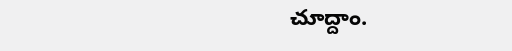చూద్దాం.